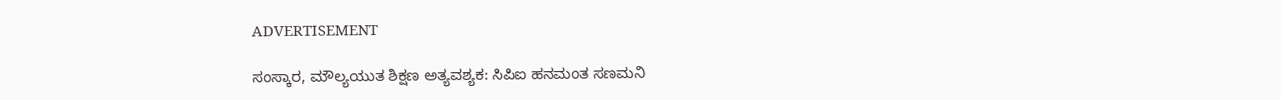ADVERTISEMENT

ಸಂಸ್ಕಾರ, ಮೌಲ್ಯಯುತ ಶಿಕ್ಷಣ ಅತ್ಯವಶ್ಯಕ: ಸಿಪಿಐ ಹನಮಂತ ಸಣಮನಿ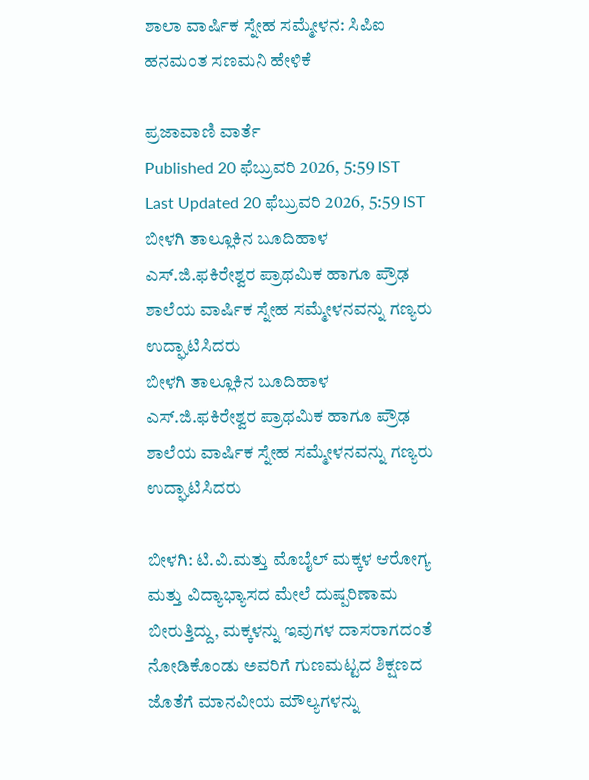ಶಾಲಾ ವಾರ್ಷಿಕ ಸ್ನೇಹ ಸಮ್ಮೇಳನ: ಸಿಪಿಐ ಹನಮಂತ ಸಣಮನಿ ಹೇಳಿಕೆ

ಪ್ರಜಾವಾಣಿ ವಾರ್ತೆ
Published 20 ಫೆಬ್ರುವರಿ 2026, 5:59 IST
Last Updated 20 ಫೆಬ್ರುವರಿ 2026, 5:59 IST
ಬೀಳಗಿ ತಾಲ್ಲೂಕಿನ ಬೂದಿಹಾಳ ಎಸ್.ಜಿ.ಫಕಿರೇಶ್ವರ ಪ್ರಾಥಮಿಕ ಹಾಗೂ ಪ್ರೌಢ ಶಾಲೆಯ ವಾರ್ಷಿಕ ಸ್ನೇಹ ಸಮ್ಮೇಳನವನ್ನು ಗಣ್ಯರು ಉದ್ಘಾಟಿಸಿದರು
ಬೀಳಗಿ ತಾಲ್ಲೂಕಿನ ಬೂದಿಹಾಳ ಎಸ್.ಜಿ.ಫಕಿರೇಶ್ವರ ಪ್ರಾಥಮಿಕ ಹಾಗೂ ಪ್ರೌಢ ಶಾಲೆಯ ವಾರ್ಷಿಕ ಸ್ನೇಹ ಸಮ್ಮೇಳನವನ್ನು ಗಣ್ಯರು ಉದ್ಘಾಟಿಸಿದರು

ಬೀಳಗಿ: ಟಿ.ವಿ.ಮತ್ತು ಮೊಬೈಲ್ ಮಕ್ಕಳ ಆರೋಗ್ಯ ಮತ್ತು ವಿದ್ಯಾಭ್ಯಾಸದ ಮೇಲೆ ದುಷ್ಪರಿಣಾಮ ಬೀರುತ್ತಿದ್ದು, ಮಕ್ಕಳನ್ನು ಇವುಗಳ ದಾಸರಾಗದಂತೆ ನೋಡಿಕೊಂಡು ಅವರಿಗೆ ಗುಣಮಟ್ಟದ ಶಿಕ್ಷಣದ ಜೊತೆಗೆ ಮಾನವೀಯ ಮೌಲ್ಯಗಳನ್ನು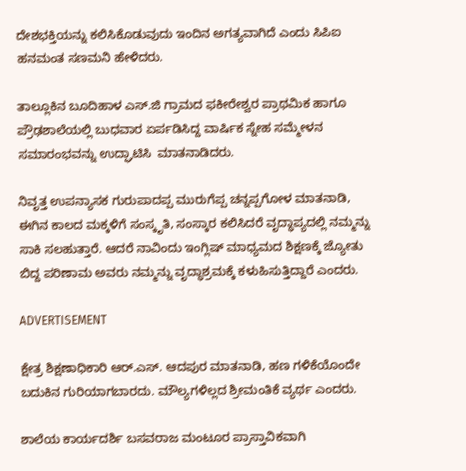ದೇಶಭಕ್ತಿಯನ್ನು ಕಲಿಸಿಕೊಡುವುದು ಇಂದಿನ ಅಗತ್ಯವಾಗಿದೆ ಎಂದು ಸಿಪಿಐ ಹನಮಂತ ಸಣಮನಿ ಹೇಳಿದರು.

ತಾಲ್ಲೂಕಿನ ಬೂದಿಹಾಳ ಎಸ್‌.ಜಿ ಗ್ರಾಮದ ಫಕೀರೇಶ್ವರ ಪ್ರಾಥಮಿಕ ಹಾಗೂ ಪ್ರೌಢಶಾಲೆಯಲ್ಲಿ ಬುಧವಾರ ಏರ್ಪಡಿಸಿದ್ದ ವಾರ್ಷಿಕ ಸ್ನೇಹ ಸಮ್ಮೇಳನ ಸಮಾರಂಭವನ್ನು ಉದ್ಘಾಟಿಸಿ  ಮಾತನಾಡಿದರು.

ನಿವೃತ್ತ ಉಪನ್ಯಾಸಕ ಗುರುಪಾದಪ್ಪ ಮುರುಗೆಪ್ಪ ಚನ್ನಪ್ಪಗೋಳ ಮಾತನಾಡಿ, ಈಗಿನ ಕಾಲದ ಮಕ್ಕಳಿಗೆ ಸಂಸ್ಕೃತಿ, ಸಂಸ್ಕಾರ ಕಲಿಸಿದರೆ ವೃದ್ಧಾಪ್ಯದಲ್ಲಿ ನಮ್ಮನ್ನು ಸಾಕಿ ಸಲಹುತ್ತಾರೆ. ಆದರೆ ನಾವಿಂದು ಇಂಗ್ಲಿಷ್ ಮಾಧ್ಯಮದ ಶಿಕ್ಷಣಕ್ಕೆ ಜ್ಯೋತು ಬಿದ್ದ ಪರಿಣಾಮ ಅವರು ನಮ್ಮನ್ನು ವೃದ್ಧಾಶ್ರಮಕ್ಕೆ ಕಳುಹಿಸುತ್ತಿದ್ದಾರೆ ಎಂದರು.

ADVERTISEMENT

ಕ್ಷೇತ್ರ ಶಿಕ್ಷಣಾಧಿಕಾರಿ ಆರ್.ಎಸ್. ಆದಪುರ ಮಾತನಾಡಿ, ಹಣ ಗಳಿಕೆಯೊಂದೇ ಬದುಕಿನ ಗುರಿಯಾಗಬಾರದು. ಮೌಲ್ಯಗಳಿಲ್ಲದ ಶ್ರೀಮಂತಿಕೆ ವ್ಯರ್ಥ ಎಂದರು.

ಶಾಲೆಯ ಕಾರ್ಯದರ್ಶಿ ಬಸವರಾಜ ಮಂಟೂರ ಪ್ರಾಸ್ತಾವಿಕವಾಗಿ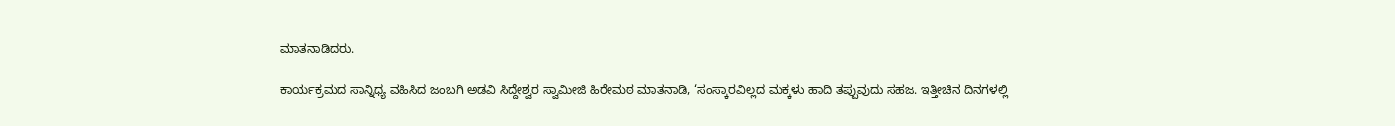ಮಾತನಾಡಿದರು.

ಕಾರ್ಯಕ್ರಮದ ಸಾನ್ನಿಧ್ಯ ವಹಿಸಿದ ಜಂಬಗಿ ಅಡವಿ ಸಿದ್ದೇಶ್ವರ ಸ್ವಾಮೀಜಿ ಹಿರೇಮಠ ಮಾತನಾಡಿ, ‘ಸಂಸ್ಕಾರವಿಲ್ಲದ ಮಕ್ಕಳು ಹಾದಿ ತಪ್ಪುವುದು ಸಹಜ. ಇತ್ತೀಚಿನ ದಿನಗಳಲ್ಲಿ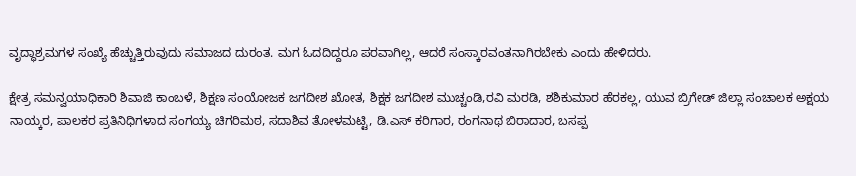ವೃದ್ಧಾಶ್ರಮಗಳ ಸಂಖ್ಯೆ ಹೆಚ್ಚುತ್ತಿರುವುದು ಸಮಾಜದ ದುರಂತ. ಮಗ ಓದದಿದ್ದರೂ ಪರವಾಗಿಲ್ಲ, ಆದರೆ ಸಂಸ್ಕಾರವಂತನಾಗಿರಬೇಕು ಎಂದು ಹೇಳಿದರು.

ಕ್ಷೇತ್ರ ಸಮನ್ವಯಾಧಿಕಾರಿ ಶಿವಾಜಿ ಕಾಂಬಳೆ, ಶಿಕ್ಷಣ ಸಂಯೋಜಕ ಜಗದೀಶ ಖೋತ, ಶಿಕ್ಷಕ ಜಗದೀಶ ಮುಚ್ಚಂಡಿ,ರವಿ ಮರಡಿ, ಶಶಿಕುಮಾರ ಹೆರಕಲ್ಲ, ಯುವ ಬ್ರಿಗೇಡ್ ಜಿಲ್ಲಾ ಸಂಚಾಲಕ ಅಕ್ಷಯ ನಾಯ್ಕರ, ಪಾಲಕರ ಪ್ರತಿನಿಧಿಗಳಾದ ಸಂಗಯ್ಯ ಚಿಗರಿಮಠ, ಸದಾಶಿವ ತೋಳಮಟ್ಟಿ, ಡಿ.ಎಸ್ ಕರಿಗಾರ, ರಂಗನಾಥ ಬಿರಾದಾರ, ಬಸಪ್ಪ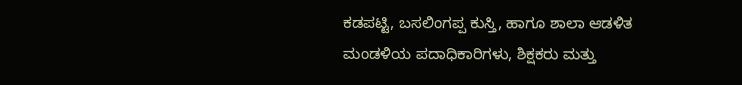ಕಡಪಟ್ಟಿ, ಬಸಲಿಂಗಪ್ಪ ಕುಸ್ತಿ, ಹಾಗೂ ಶಾಲಾ ಆಡಳಿತ ಮಂಡಳಿಯ ಪದಾಧಿಕಾರಿಗಳು, ಶಿಕ್ಷಕರು ಮತ್ತು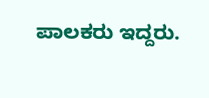ಪಾಲಕರು ಇದ್ದರು.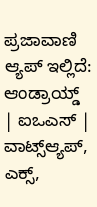ಪ್ರಜಾವಾಣಿ ಆ್ಯಪ್ ಇಲ್ಲಿದೆ: ಆಂಡ್ರಾಯ್ಡ್ | ಐಒಎಸ್ | ವಾಟ್ಸ್ಆ್ಯಪ್, ಎಕ್ಸ್,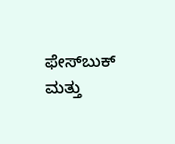ಫೇಸ್‌ಬುಕ್ ಮತ್ತು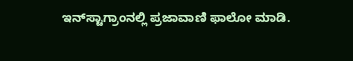ಇನ್‌ಸ್ಟಾಗ್ರಾಂನಲ್ಲಿ ಪ್ರಜಾವಾಣಿ ಫಾಲೋ ಮಾಡಿ.